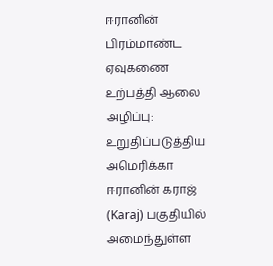ஈரானின் பிரம்மாண்ட ஏவுகணை உற்பத்தி ஆலை அழிப்பு: உறுதிப்படுத்திய அமெரிக்கா
ஈரானின் கராஜ் (Karaj) பகுதியில் அமைந்துள்ள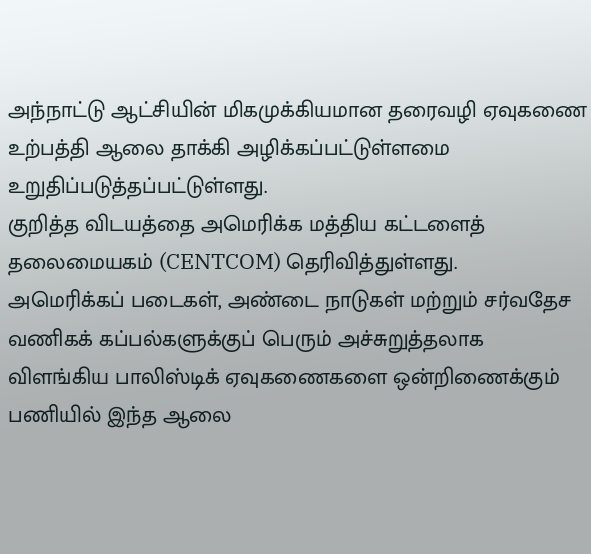அந்நாட்டு ஆட்சியின் மிகமுக்கியமான தரைவழி ஏவுகணை உற்பத்தி ஆலை தாக்கி அழிக்கப்பட்டுள்ளமை உறுதிப்படுத்தப்பட்டுள்ளது.
குறித்த விடயத்தை அமெரிக்க மத்திய கட்டளைத் தலைமையகம் (CENTCOM) தெரிவித்துள்ளது.
அமெரிக்கப் படைகள், அண்டை நாடுகள் மற்றும் சர்வதேச வணிகக் கப்பல்களுக்குப் பெரும் அச்சுறுத்தலாக விளங்கிய பாலிஸ்டிக் ஏவுகணைகளை ஒன்றிணைக்கும் பணியில் இந்த ஆலை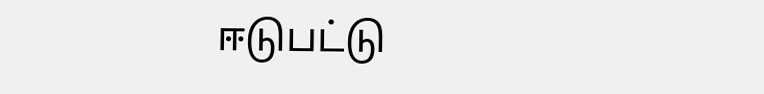ஈடுபட்டு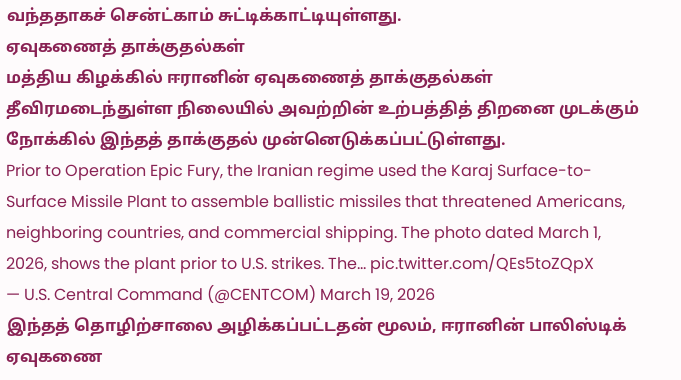வந்ததாகச் சென்ட்காம் சுட்டிக்காட்டியுள்ளது.
ஏவுகணைத் தாக்குதல்கள்
மத்திய கிழக்கில் ஈரானின் ஏவுகணைத் தாக்குதல்கள் தீவிரமடைந்துள்ள நிலையில் அவற்றின் உற்பத்தித் திறனை முடக்கும் நோக்கில் இந்தத் தாக்குதல் முன்னெடுக்கப்பட்டுள்ளது.
Prior to Operation Epic Fury, the Iranian regime used the Karaj Surface-to-Surface Missile Plant to assemble ballistic missiles that threatened Americans, neighboring countries, and commercial shipping. The photo dated March 1, 2026, shows the plant prior to U.S. strikes. The… pic.twitter.com/QEs5toZQpX
— U.S. Central Command (@CENTCOM) March 19, 2026
இந்தத் தொழிற்சாலை அழிக்கப்பட்டதன் மூலம், ஈரானின் பாலிஸ்டிக் ஏவுகணை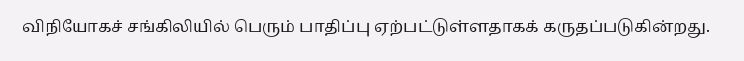விநியோகச் சங்கிலியில் பெரும் பாதிப்பு ஏற்பட்டுள்ளதாகக் கருதப்படுகின்றது.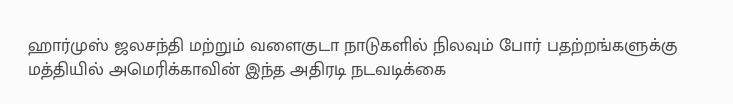ஹார்முஸ் ஜலசந்தி மற்றும் வளைகுடா நாடுகளில் நிலவும் போர் பதற்றங்களுக்கு மத்தியில் அமெரிக்காவின் இந்த அதிரடி நடவடிக்கை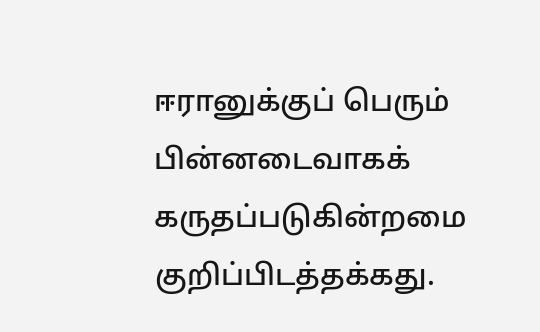ஈரானுக்குப் பெரும் பின்னடைவாகக் கருதப்படுகின்றமை குறிப்பிடத்தக்கது.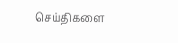செய்திகளை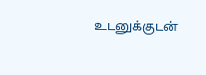உடனுக்குடன்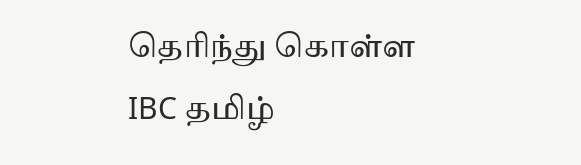தெரிந்து கொள்ள IBC தமிழ்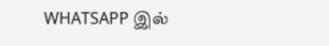WHATSAPP இல்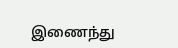இணைந்து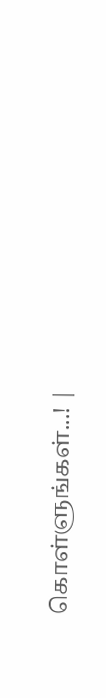கொள்ளுங்கள்...! |